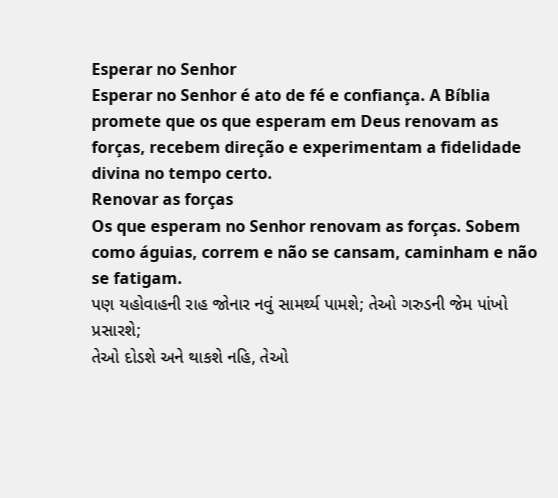Esperar no Senhor
Esperar no Senhor é ato de fé e confiança. A Bíblia promete que os que esperam em Deus renovam as forças, recebem direção e experimentam a fidelidade divina no tempo certo.
Renovar as forças
Os que esperam no Senhor renovam as forças. Sobem como águias, correm e não se cansam, caminham e não se fatigam.
પણ યહોવાહની રાહ જોનાર નવું સામર્થ્ય પામશે; તેઓ ગરુડની જેમ પાંખો પ્રસારશે;
તેઓ દોડશે અને થાકશે નહિ, તેઓ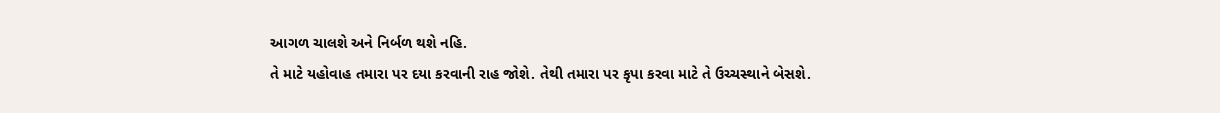આગળ ચાલશે અને નિર્બળ થશે નહિ.
તે માટે યહોવાહ તમારા પર દયા કરવાની રાહ જોશે. તેથી તમારા પર કૃપા કરવા માટે તે ઉચ્ચસ્થાને બેસશે.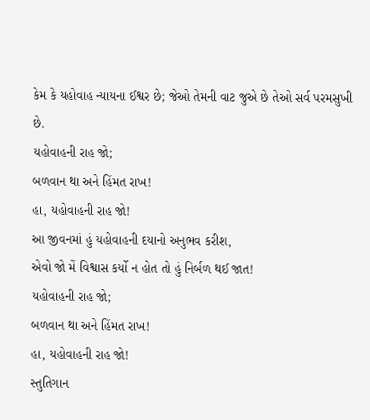કેમ કે યહોવાહ ન્યાયના ઈશ્વર છે; જેઓ તેમની વાટ જુએ છે તેઓ સર્વ પરમસુખી છે.
યહોવાહની રાહ જો;
બળવાન થા અને હિંમત રાખ!
હા, યહોવાહની રાહ જો!
આ જીવનમાં હું યહોવાહની દયાનો અનુભવ કરીશ,
એવો જો મેં વિશ્વાસ કર્યો ન હોત તો હું નિર્બળ થઈ જાત!
યહોવાહની રાહ જો;
બળવાન થા અને હિંમત રાખ!
હા, યહોવાહની રાહ જો!
સ્તુતિગાન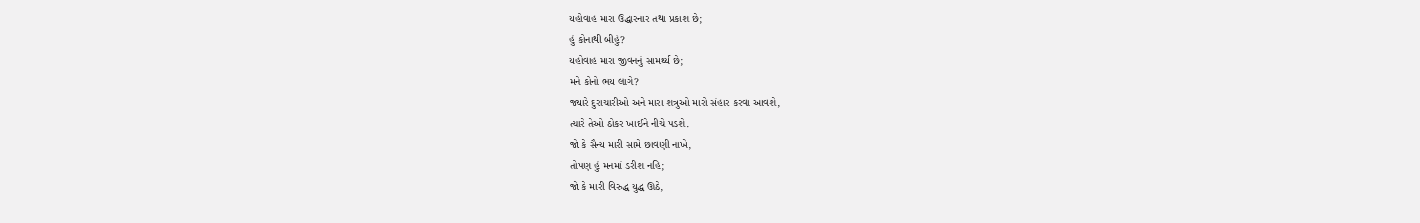યહોવાહ મારા ઉદ્ધારનાર તથા પ્રકાશ છે;
હું કોનાથી બીહું?
યહોવાહ મારા જીવનનું સામર્થ્ય છે;
મને કોનો ભય લાગે?
જ્યારે દુરાચારીઓ અને મારા શત્રુઓ મારો સંહાર કરવા આવશે,
ત્યારે તેઓ ઠોકર ખાઈને નીચે પડશે.
જો કે સૈન્ય મારી સામે છાવણી નાખે,
તોપણ હું મનમાં ડરીશ નહિ;
જો કે મારી વિરુદ્ધ યુદ્ધ ઊઠે,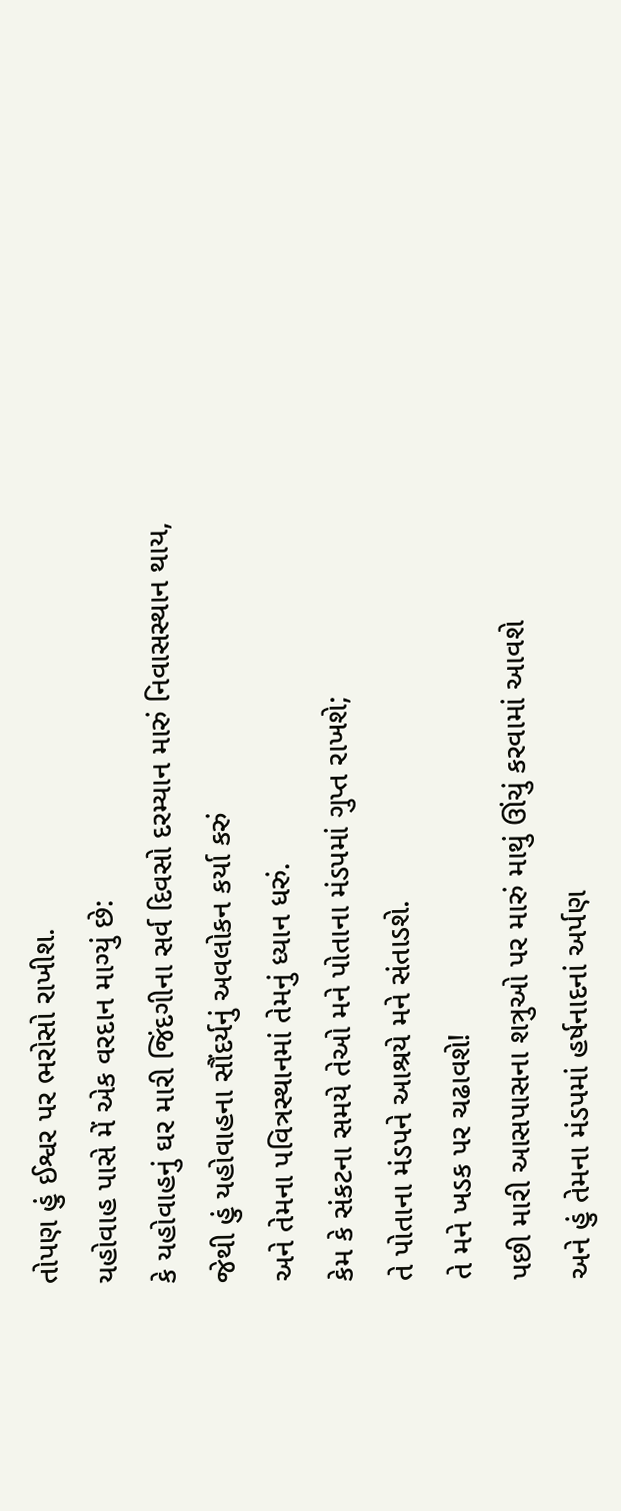તોપણ હું ઈશ્વર પર ભરોસો રાખીશ.
યહોવાહ પાસે મેં એક વરદાન માગ્યું છે:
કે યહોવાહનું ઘર મારી જિંદગીના સર્વ દિવસો દરમ્યાન મારું નિવાસસ્થાન થાય,
જેથી હું યહોવાહના સૌંદર્યનું અવલોકન કર્યા કરું
અને તેમના પવિત્રસ્થાનમાં તેમનું ધ્યાન ધરું.
કેમ કે સંકટના સમયે તેઓ મને પોતાના મંડપમાં ગુપ્ત રાખશે;
તે પોતાના મંડપને આશ્રયે મને સંતાડશે.
તે મને ખડક પર ચઢાવશે!
પછી મારી આસપાસના શત્રુઓ પર મારું માથું ઊંચું કરવામાં આવશે
અને હું તેમના મંડપમાં હર્ષનાદનાં અર્પણ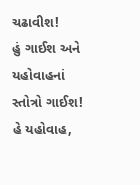ચઢાવીશ!
હું ગાઈશ અને યહોવાહનાં સ્તોત્રો ગાઈશ!
હે યહોવાહ,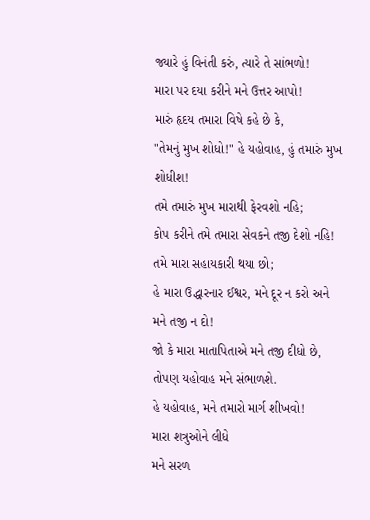જ્યારે હું વિનંતી કરું, ત્યારે તે સાંભળો!
મારા પર દયા કરીને મને ઉત્તર આપો!
મારું હૃદય તમારા વિષે કહે છે કે,
"તેમનું મુખ શોધો!" હે યહોવાહ, હું તમારું મુખ શોધીશ!
તમે તમારું મુખ મારાથી ફેરવશો નહિ;
કોપ કરીને તમે તમારા સેવકને તજી દેશો નહિ!
તમે મારા સહાયકારી થયા છો;
હે મારા ઉદ્ધારનાર ઈશ્વર, મને દૂર ન કરો અને મને તજી ન દો!
જો કે મારા માતાપિતાએ મને તજી દીધો છે,
તોપણ યહોવાહ મને સંભાળશે.
હે યહોવાહ, મને તમારો માર્ગ શીખવો!
મારા શત્રુઓને લીધે
મને સરળ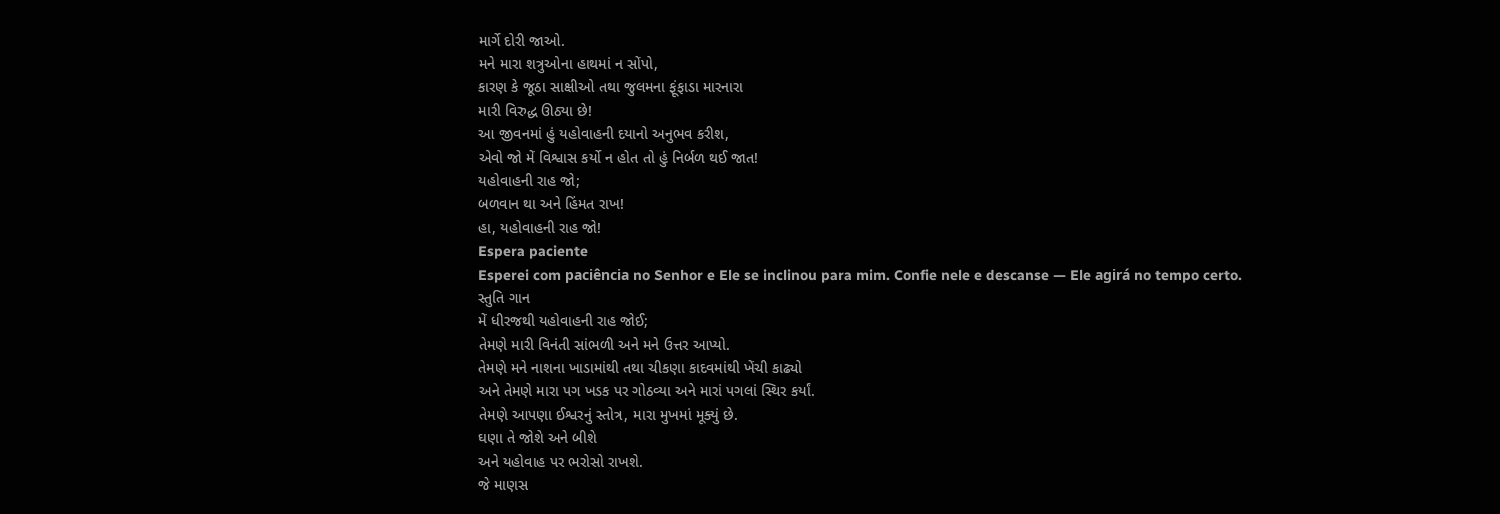માર્ગે દોરી જાઓ.
મને મારા શત્રુઓના હાથમાં ન સોંપો,
કારણ કે જૂઠા સાક્ષીઓ તથા જુલમના ફૂંફાડા મારનારા
મારી વિરુદ્ધ ઊઠ્યા છે!
આ જીવનમાં હું યહોવાહની દયાનો અનુભવ કરીશ,
એવો જો મેં વિશ્વાસ કર્યો ન હોત તો હું નિર્બળ થઈ જાત!
યહોવાહની રાહ જો;
બળવાન થા અને હિંમત રાખ!
હા, યહોવાહની રાહ જો!
Espera paciente
Esperei com paciência no Senhor e Ele se inclinou para mim. Confie nele e descanse — Ele agirá no tempo certo.
સ્તુતિ ગાન
મેં ધીરજથી યહોવાહની રાહ જોઈ;
તેમણે મારી વિનંતી સાંભળી અને મને ઉત્તર આપ્યો.
તેમણે મને નાશના ખાડામાંથી તથા ચીકણા કાદવમાંથી ખેંચી કાઢ્યો
અને તેમણે મારા પગ ખડક પર ગોઠવ્યા અને મારાં પગલાં સ્થિર કર્યાં.
તેમણે આપણા ઈશ્વરનું સ્તોત્ર, મારા મુખમાં મૂક્યું છે.
ઘણા તે જોશે અને બીશે
અને યહોવાહ પર ભરોસો રાખશે.
જે માણસ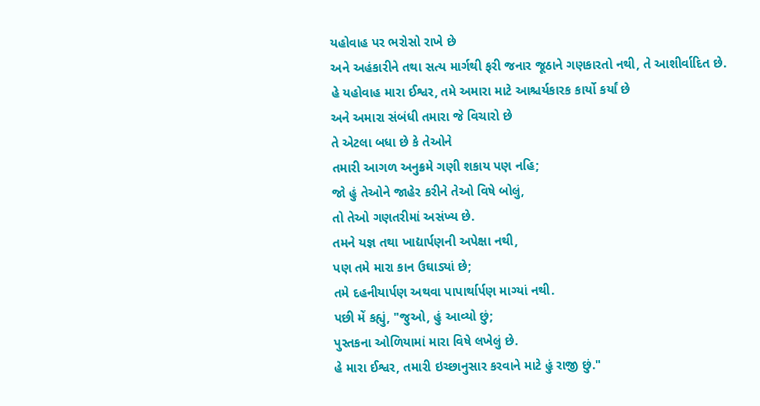યહોવાહ પર ભરોસો રાખે છે
અને અહંકારીને તથા સત્ય માર્ગથી ફરી જનાર જૂઠાને ગણકારતો નથી, તે આશીર્વાદિત છે.
હે યહોવાહ મારા ઈશ્વર, તમે અમારા માટે આશ્ચર્યકારક કાર્યો કર્યાં છે
અને અમારા સંબંધી તમારા જે વિચારો છે
તે એટલા બધા છે કે તેઓને
તમારી આગળ અનુક્રમે ગણી શકાય પણ નહિ;
જો હું તેઓને જાહેર કરીને તેઓ વિષે બોલું,
તો તેઓ ગણતરીમાં અસંખ્ય છે.
તમને યજ્ઞ તથા ખાદ્યાર્પણની અપેક્ષા નથી,
પણ તમે મારા કાન ઉઘાડ્યાં છે;
તમે દહનીયાર્પણ અથવા પાપાર્થાર્પણ માગ્યાં નથી.
પછી મેં કહ્યું, "જુઓ, હું આવ્યો છું;
પુસ્તકના ઓળિયામાં મારા વિષે લખેલું છે.
હે મારા ઈશ્વર, તમારી ઇચ્છાનુસાર કરવાને માટે હું રાજી છું."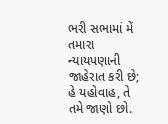ભરી સભામાં મેં તમારા ન્યાયપણાની જાહેરાત કરી છે;
હે યહોવાહ, તે તમે જાણો છો.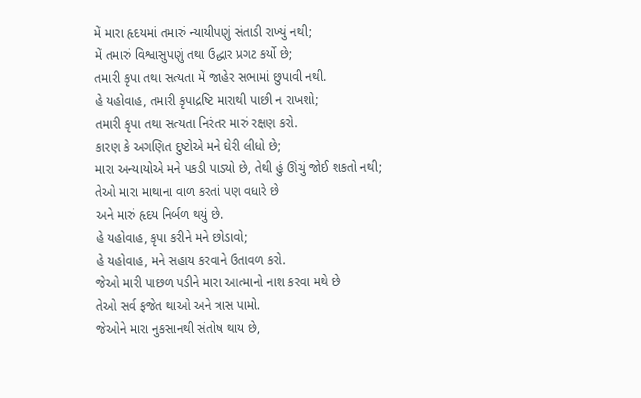મેં મારા હૃદયમાં તમારું ન્યાયીપણું સંતાડી રાખ્યું નથી;
મેં તમારું વિશ્વાસુપણું તથા ઉદ્ધાર પ્રગટ કર્યો છે;
તમારી કૃપા તથા સત્યતા મેં જાહેર સભામાં છુપાવી નથી.
હે યહોવાહ, તમારી કૃપાદ્રષ્ટિ મારાથી પાછી ન રાખશો;
તમારી કૃપા તથા સત્યતા નિરંતર મારું રક્ષણ કરો.
કારણ કે અગણિત દુષ્ટોએ મને ઘેરી લીધો છે;
મારા અન્યાયોએ મને પકડી પાડ્યો છે, તેથી હું ઊંચું જોઈ શકતો નથી;
તેઓ મારા માથાના વાળ કરતાં પણ વધારે છે
અને મારું હૃદય નિર્બળ થયું છે.
હે યહોવાહ, કૃપા કરીને મને છોડાવો;
હે યહોવાહ, મને સહાય કરવાને ઉતાવળ કરો.
જેઓ મારી પાછળ પડીને મારા આત્માનો નાશ કરવા મથે છે
તેઓ સર્વ ફજેત થાઓ અને ત્રાસ પામો.
જેઓને મારા નુકસાનથી સંતોષ થાય છે,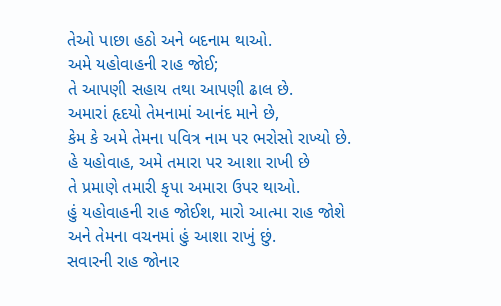તેઓ પાછા હઠો અને બદનામ થાઓ.
અમે યહોવાહની રાહ જોઈ;
તે આપણી સહાય તથા આપણી ઢાલ છે.
અમારાં હૃદયો તેમનામાં આનંદ માને છે,
કેમ કે અમે તેમના પવિત્ર નામ પર ભરોસો રાખ્યો છે.
હે યહોવાહ, અમે તમારા પર આશા રાખી છે
તે પ્રમાણે તમારી કૃપા અમારા ઉપર થાઓ.
હું યહોવાહની રાહ જોઈશ, મારો આત્મા રાહ જોશે
અને તેમના વચનમાં હું આશા રાખું છું.
સવારની રાહ જોનાર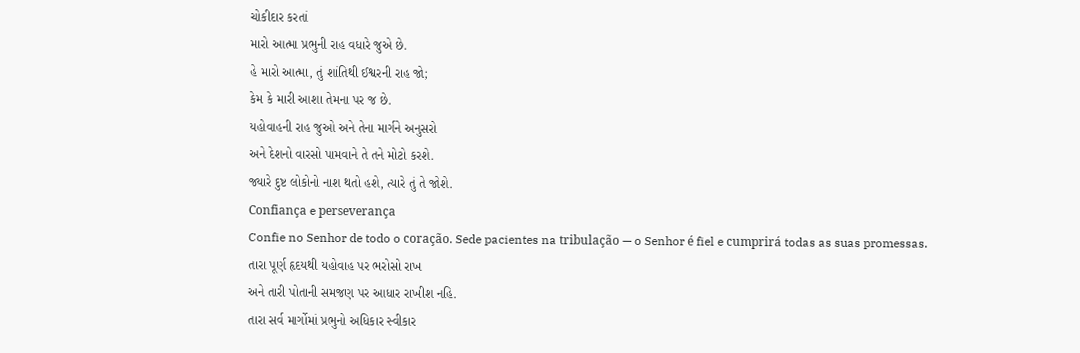ચોકીદાર કરતાં
મારો આત્મા પ્રભુની રાહ વધારે જુએ છે.
હે મારો આત્મા, તું શાંતિથી ઈશ્વરની રાહ જો;
કેમ કે મારી આશા તેમના પર જ છે.
યહોવાહની રાહ જુઓ અને તેના માર્ગને અનુસરો
અને દેશનો વારસો પામવાને તે તને મોટો કરશે.
જ્યારે દુષ્ટ લોકોનો નાશ થતો હશે, ત્યારે તું તે જોશે.
Confiança e perseverança
Confie no Senhor de todo o coração. Sede pacientes na tribulação — o Senhor é fiel e cumprirá todas as suas promessas.
તારા પૂર્ણ હૃદયથી યહોવાહ પર ભરોસો રાખ
અને તારી પોતાની સમજણ પર આધાર રાખીશ નહિ.
તારા સર્વ માર્ગોમાં પ્રભુનો અધિકાર સ્વીકાર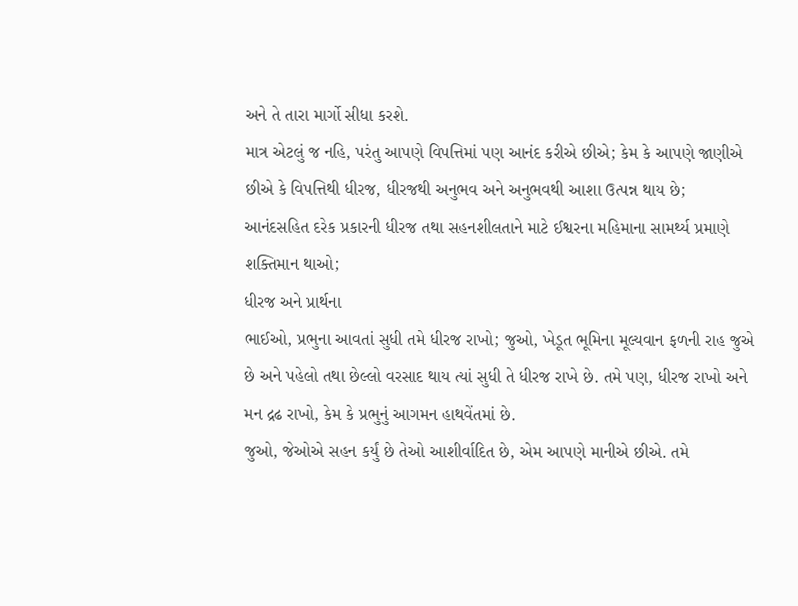અને તે તારા માર્ગો સીધા કરશે.
માત્ર એટલું જ નહિ, પરંતુ આપણે વિપત્તિમાં પણ આનંદ કરીએ છીએ; કેમ કે આપણે જાણીએ છીએ કે વિપત્તિથી ધીરજ, ધીરજથી અનુભવ અને અનુભવથી આશા ઉત્પન્ન થાય છે;
આનંદસહિત દરેક પ્રકારની ધીરજ તથા સહનશીલતાને માટે ઈશ્વરના મહિમાના સામર્થ્ય પ્રમાણે શક્તિમાન થાઓ;
ધીરજ અને પ્રાર્થના
ભાઈઓ, પ્રભુના આવતાં સુધી તમે ધીરજ રાખો; જુઓ, ખેડૂત ભૂમિના મૂલ્યવાન ફળની રાહ જુએ છે અને પહેલો તથા છેલ્લો વરસાદ થાય ત્યાં સુધી તે ધીરજ રાખે છે. તમે પણ, ધીરજ રાખો અને મન દ્રઢ રાખો, કેમ કે પ્રભુનું આગમન હાથવેંતમાં છે.
જુઓ, જેઓએ સહન કર્યું છે તેઓ આશીર્વાદિત છે, એમ આપણે માનીએ છીએ. તમે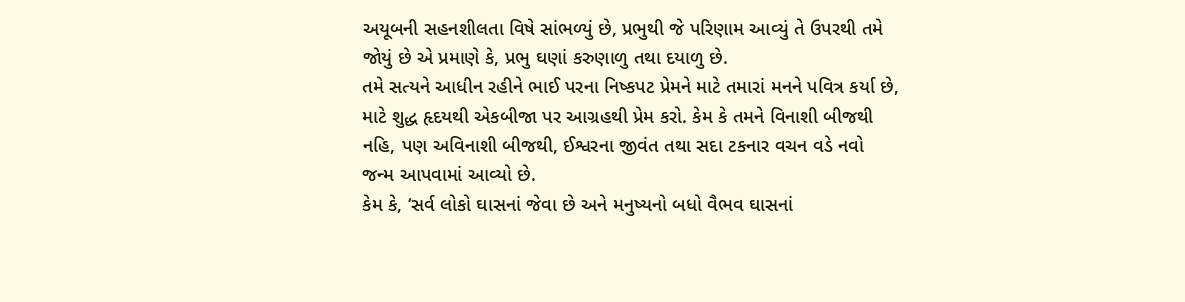અયૂબની સહનશીલતા વિષે સાંભળ્યું છે, પ્રભુથી જે પરિણામ આવ્યું તે ઉપરથી તમે જોયું છે એ પ્રમાણે કે, પ્રભુ ઘણાં કરુણાળુ તથા દયાળુ છે.
તમે સત્યને આધીન રહીને ભાઈ પરના નિષ્કપટ પ્રેમને માટે તમારાં મનને પવિત્ર કર્યા છે, માટે શુદ્ધ હૃદયથી એકબીજા પર આગ્રહથી પ્રેમ કરો. કેમ કે તમને વિનાશી બીજથી નહિ, પણ અવિનાશી બીજથી, ઈશ્વરના જીવંત તથા સદા ટકનાર વચન વડે નવો જન્મ આપવામાં આવ્યો છે.
કેમ કે, ‘સર્વ લોકો ઘાસનાં જેવા છે અને મનુષ્યનો બધો વૈભવ ઘાસનાં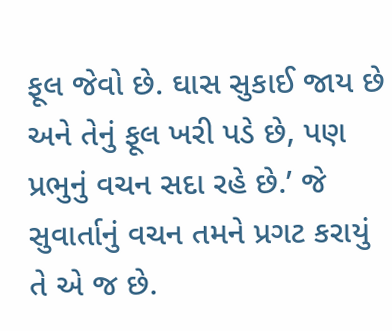ફૂલ જેવો છે. ઘાસ સુકાઈ જાય છે અને તેનું ફૂલ ખરી પડે છે, પણ પ્રભુનું વચન સદા રહે છે.’ જે સુવાર્તાનું વચન તમને પ્રગટ કરાયું તે એ જ છે.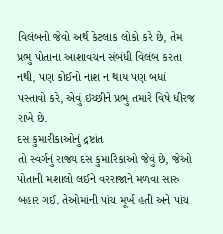વિલંબનો જેવો અર્થ કેટલાક લોકો કરે છે, તેમ પ્રભુ પોતાના આશાવચન સંબંધી વિલંબ કરતા નથી, પણ કોઈનો નાશ ન થાય પણ બધાં પસ્તાવો કરે, એવું ઇચ્છીને પ્રભુ તમારે વિષે ધીરજ રાખે છે.
દસ કુમારીકાઓનું દ્રષ્ટાંત
તો સ્વર્ગનું રાજ્ય દસ કુમારિકાઓ જેવું છે, જેઓ પોતાની મશાલો લઈને વરરાજાને મળવા સારુ બહાર ગઈ. તેઓમાંની પાંચ મૂર્ખ હતી અને પાંચ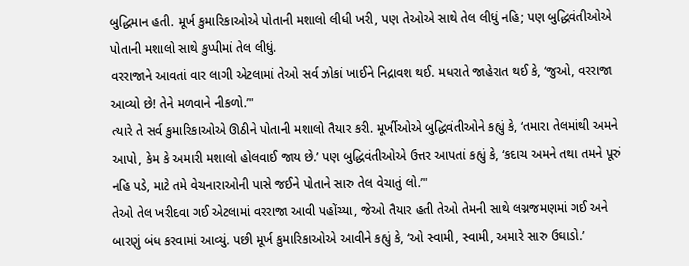બુદ્ધિમાન હતી. મૂર્ખ કુમારિકાઓએ પોતાની મશાલો લીધી ખરી, પણ તેઓએ સાથે તેલ લીધું નહિ; પણ બુદ્ધિવંતીઓએ પોતાની મશાલો સાથે કુપ્પીમાં તેલ લીધું.
વરરાજાને આવતાં વાર લાગી એટલામાં તેઓ સર્વ ઝોકાં ખાઈને નિદ્રાવશ થઈ. મધરાતે જાહેરાત થઈ કે, ‘જુઓ, વરરાજા આવ્યો છે! તેને મળવાને નીકળો.’"
ત્યારે તે સર્વ કુમારિકાઓએ ઊઠીને પોતાની મશાલો તૈયાર કરી. મૂર્ખીઓએ બુદ્ધિવંતીઓને કહ્યું કે, ‘તમારા તેલમાંથી અમને આપો, કેમ કે અમારી મશાલો હોલવાઈ જાય છે.’ પણ બુદ્ધિવંતીઓએ ઉત્તર આપતાં કહ્યું કે, ‘કદાચ અમને તથા તમને પૂરું નહિ પડે, માટે તમે વેચનારાઓની પાસે જઈને પોતાને સારુ તેલ વેચાતું લો.’"
તેઓ તેલ ખરીદવા ગઈ એટલામાં વરરાજા આવી પહોંચ્યા, જેઓ તૈયાર હતી તેઓ તેમની સાથે લગ્નજમણમાં ગઈ અને બારણું બંધ કરવામાં આવ્યું. પછી મૂર્ખ કુમારિકાઓએ આવીને કહ્યું કે, ‘ઓ સ્વામી, સ્વામી, અમારે સારુ ઉઘાડો.’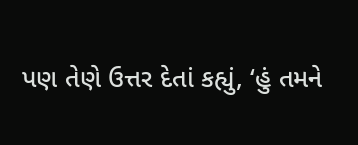પણ તેણે ઉત્તર દેતાં કહ્યું, ‘હું તમને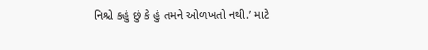નિશ્ચે કહું છું કે હું તમને ઓળખતો નથી.’ માટે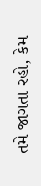તમે જાગતા રહો, કેમ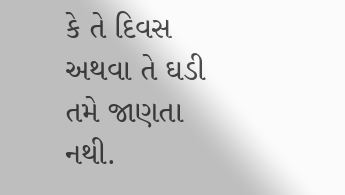કે તે દિવસ અથવા તે ઘડી તમે જાણતા નથી.